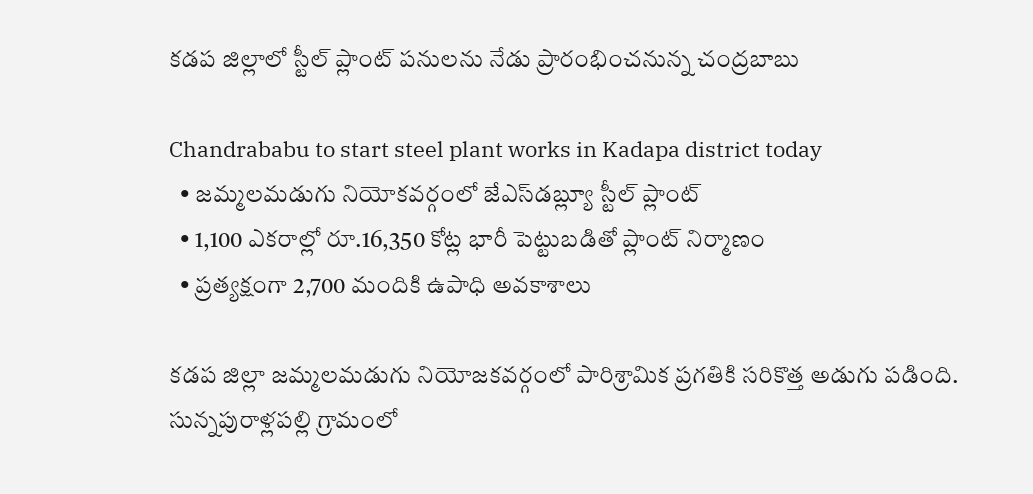కడప జిల్లాలో స్టీల్ ప్లాంట్ పనులను నేడు ప్రారంభించనున్న చంద్రబాబు

Chandrababu to start steel plant works in Kadapa district today
  • జమ్మలమడుగు నియోకవర్గంలో జేఎస్‌డబ్ల్యూ స్టీల్ ప్లాంట్
  • 1,100 ఎకరాల్లో రూ.16,350 కోట్ల భారీ పెట్టుబడితో ప్లాంట్ నిర్మాణం
  • ప్రత్యక్షంగా 2,700 మందికి ఉపాధి అవకాశాలు

కడప జిల్లా జమ్మలమడుగు నియోజకవర్గంలో పారిశ్రామిక ప్రగతికి సరికొత్త అడుగు పడింది. సున్నపురాళ్లపల్లి గ్రామంలో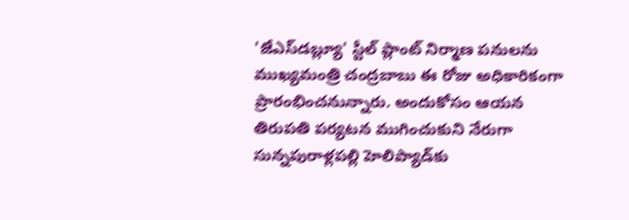'జేఎస్‌డబ్ల్యూ' స్టీల్ ప్లాంట్ నిర్మాణ పనులను ముఖ్యమంత్రి చంద్రబాబు ఈ రోజు అధికారికంగా ప్రారంభించనున్నారు. అందుకోసం ఆయన తిరుపతి పర్యటన ముగించుకుని నేరుగా సున్నపురాళ్లపల్లి హెలిప్యాడ్‌కు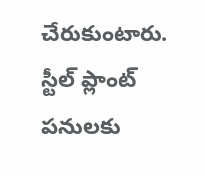చేరుకుంటారు. స్టీల్ ప్లాంట్ పనులకు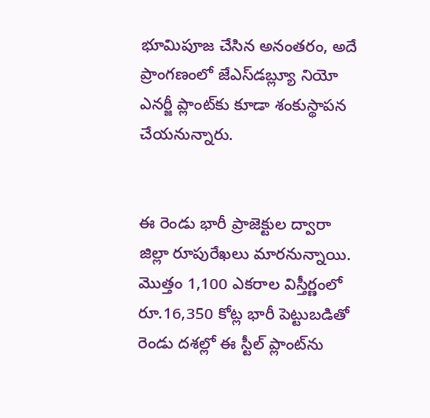భూమిపూజ చేసిన అనంతరం, అదే ప్రాంగణంలో జేఎస్‌డబ్ల్యూ నియో ఎనర్జీ ప్లాంట్‌కు కూడా శంకుస్థాపన చేయనున్నారు.


ఈ రెండు భారీ ప్రాజెక్టుల ద్వారా జిల్లా రూపురేఖలు మారనున్నాయి. మొత్తం 1,100 ఎకరాల విస్తీర్ణంలో రూ.16,350 కోట్ల భారీ పెట్టుబడితో రెండు దశల్లో ఈ స్టీల్ ప్లాంట్‌ను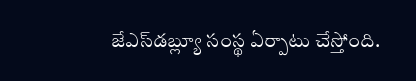జేఎస్‌డబ్ల్యూ సంస్థ ఏర్పాటు చేస్తోంది.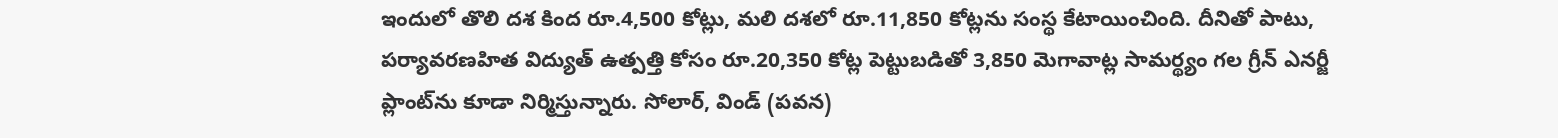ఇందులో తొలి దశ కింద రూ.4,500 కోట్లు, మలి దశలో రూ.11,850 కోట్లను సంస్థ కేటాయించింది. దీనితో పాటు, పర్యావరణహిత విద్యుత్ ఉత్పత్తి కోసం రూ.20,350 కోట్ల పెట్టుబడితో 3,850 మెగావాట్ల సామర్థ్యం గల గ్రీన్ ఎనర్జీ ప్లాంట్‌ను కూడా నిర్మిస్తున్నారు. సోలార్, విండ్ (పవన)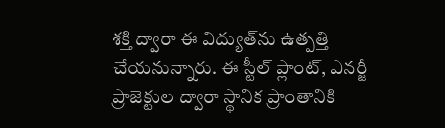శక్తి ద్వారా ఈ విద్యుత్‌ను ఉత్పత్తి చేయనున్నారు. ఈ స్టీల్ ప్లాంట్, ఎనర్జీ ప్రాజెక్టుల ద్వారా స్థానిక ప్రాంతానికి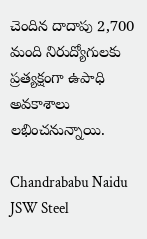చెందిన దాదాపు 2,700 మంది నిరుద్యోగులకు ప్రత్యక్షంగా ఉపాధి అవకాశాలు లభించనున్నాయి.

Chandrababu Naidu
JSW Steel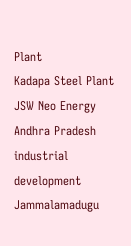Plant
Kadapa Steel Plant
JSW Neo Energy
Andhra Pradesh industrial development
Jammalamadugu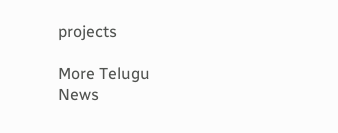projects

More Telugu News